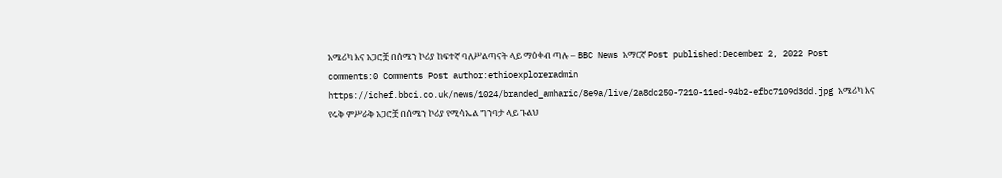አሜሪካ እና አጋሮቿ በሰሜን ኮሪያ ከፍተኛ ባለሥልጣናት ላይ ማዕቀብ ጣሉ – BBC News አማርኛ Post published:December 2, 2022 Post comments:0 Comments Post author:ethioexploreradmin https://ichef.bbci.co.uk/news/1024/branded_amharic/8e9a/live/2a8dc250-7210-11ed-94b2-efbc7109d3dd.jpg አሜሪካ እና የሩቅ ምሥራቅ አጋሮቿ በሰሜን ኮሪያ የሚሳኤል ግንባታ ላይ ጉልህ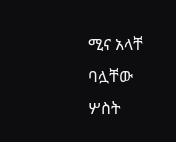ሚና አላቸ ባሏቸው ሦስት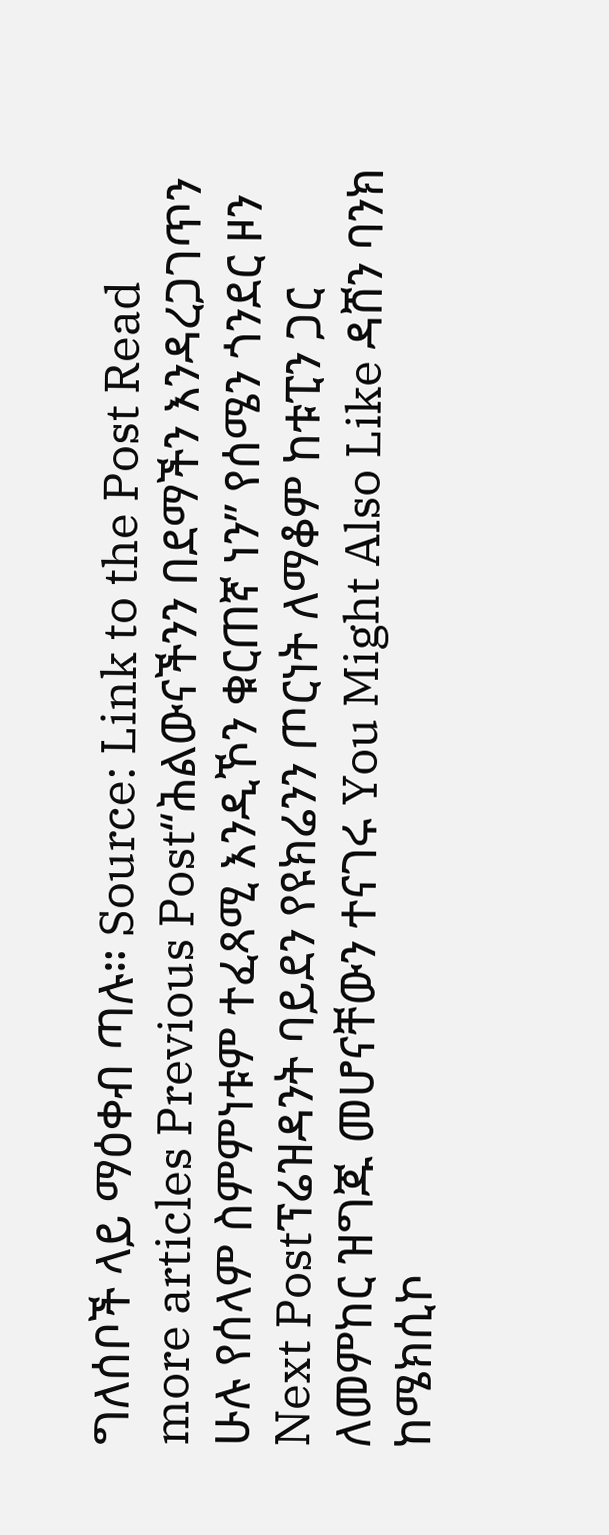ግለሰቦች ላይ ማዕቀብ ጣሉ። Source: Link to the Post Read more articles Previous Post“ሕልውናችንን በደማችን እንዳረጋገጥን ሁሉ የሰላም ስምምነቱም ተፈጻሚ እንዲኾን ቁርጠኛ ነን” የሰሜን ጎንደር ዞን Next Postፕሬዝዳንት ባይደን የዩክሬንን ጦርነት ለማቆም ከቱፒን ጋር ለመምከር ዝግጁ መሆናቸውን ተናገሩ You Might Also Like ዳሸን ባንክ ከሜክሲኮ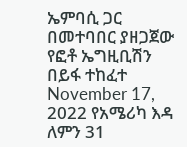ኤምባሲ ጋር በመተባበር ያዘጋጀው የፎቶ ኤግዚቢሽን በይፋ ተከፈተ November 17, 2022 የአሜሪካ እዳ ለምን 31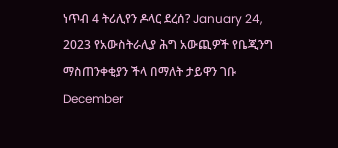ነጥብ 4 ትሪሊየን ዶላር ደረሰ? January 24, 2023 የአውስትራሊያ ሕግ አውጪዎች የቤጂንግ ማስጠንቀቂያን ችላ በማለት ታይዋን ገቡ December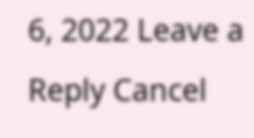6, 2022 Leave a Reply Cancel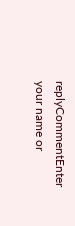replyCommentEnter your name or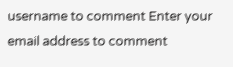username to comment Enter your email address to comment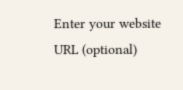Enter your website URL (optional)